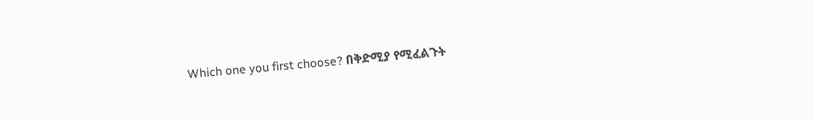Which one you first choose? በቅድሚያ የሚፈልጉት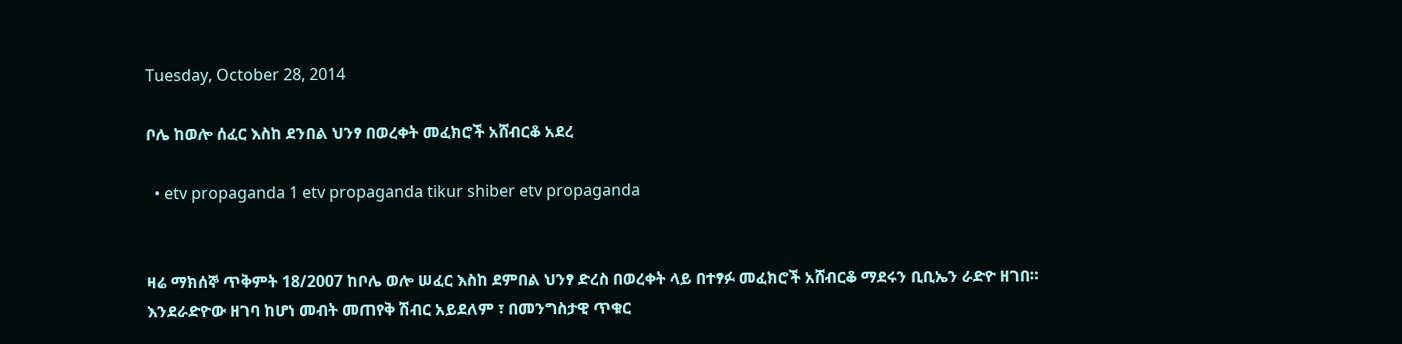Tuesday, October 28, 2014

ቦሌ ከወሎ ሰፈር እስከ ደንበል ህንፃ በወረቀት መፈክሮች አሸብርቆ አደረ

  • etv propaganda 1 etv propaganda tikur shiber etv propaganda


ዛሬ ማክሰኞ ጥቅምት 18/2007 ከቦሌ ወሎ ሠፈር እስከ ደምበል ህንፃ ድረስ በወረቀት ላይ በተፃፉ መፈክሮች አሸብርቆ ማደሩን ቢቢኤን ራድዮ ዘገበ።
እንደራድዮው ዘገባ ከሆነ መብት መጠየቅ ሽብር አይደለም ፣ በመንግስታዊ ጥቁር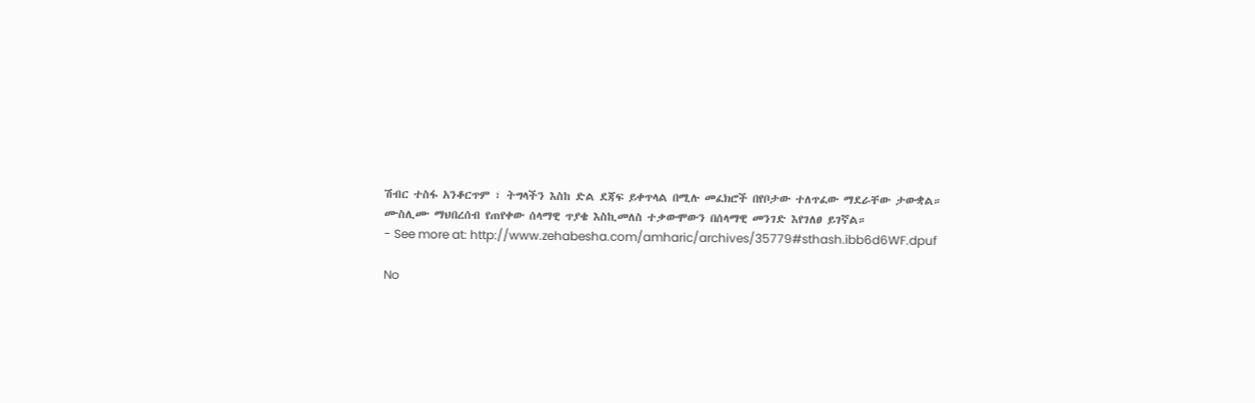ሽብር ተስፋ አንቆርጥም ፣ ትግላችን እስከ ድል ደጃፍ ይቀጥላል በሚሉ መፈክሮች በየቦታው ተለጥፈው ማደራቸው ታውቋል።
ሙስሊሙ ማህበረሰብ የጠየቀው ሰላማዊ ጥያቄ እስኪመለስ ተቃውሞውን በሰላማዊ መንገድ እየገለፀ ይገኛል።
- See more at: http://www.zehabesha.com/amharic/archives/35779#sthash.ibb6d6WF.dpuf

No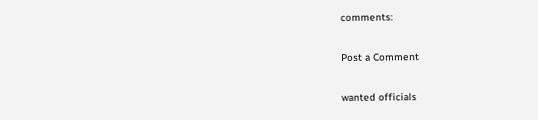comments:

Post a Comment

wanted officials